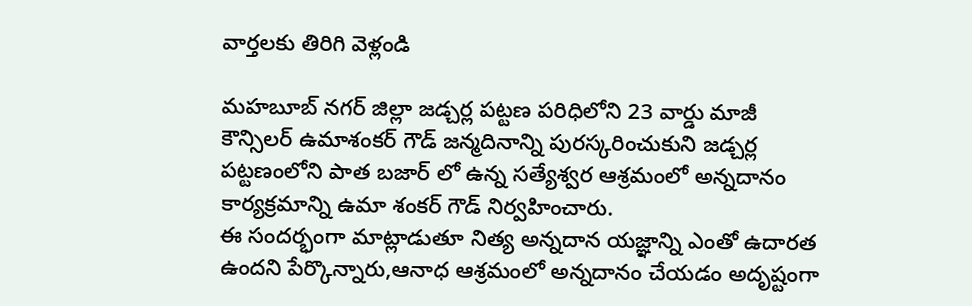వార్తలకు తిరిగి వెళ్లండి

మహబూబ్ నగర్ జిల్లా జడ్చర్ల పట్టణ పరిధిలోని 23 వార్డు మాజీ కౌన్సిలర్ ఉమాశంకర్ గౌడ్ జన్మదినాన్ని పురస్కరించుకుని జడ్చర్ల పట్టణంలోని పాత బజార్ లో ఉన్న సత్యేశ్వర ఆశ్రమంలో అన్నదానం కార్యక్రమాన్ని ఉమా శంకర్ గౌడ్ నిర్వహించారు.
ఈ సందర్భంగా మాట్లాడుతూ నిత్య అన్నదాన యజ్ఞాన్ని ఎంతో ఉదారత ఉందని పేర్కొన్నారు,ఆనాధ ఆశ్రమంలో అన్నదానం చేయడం అదృష్టంగా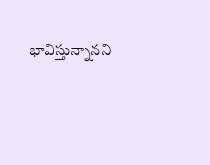భావిస్తున్నానని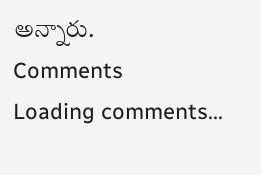అన్నారు.
Comments
Loading comments...